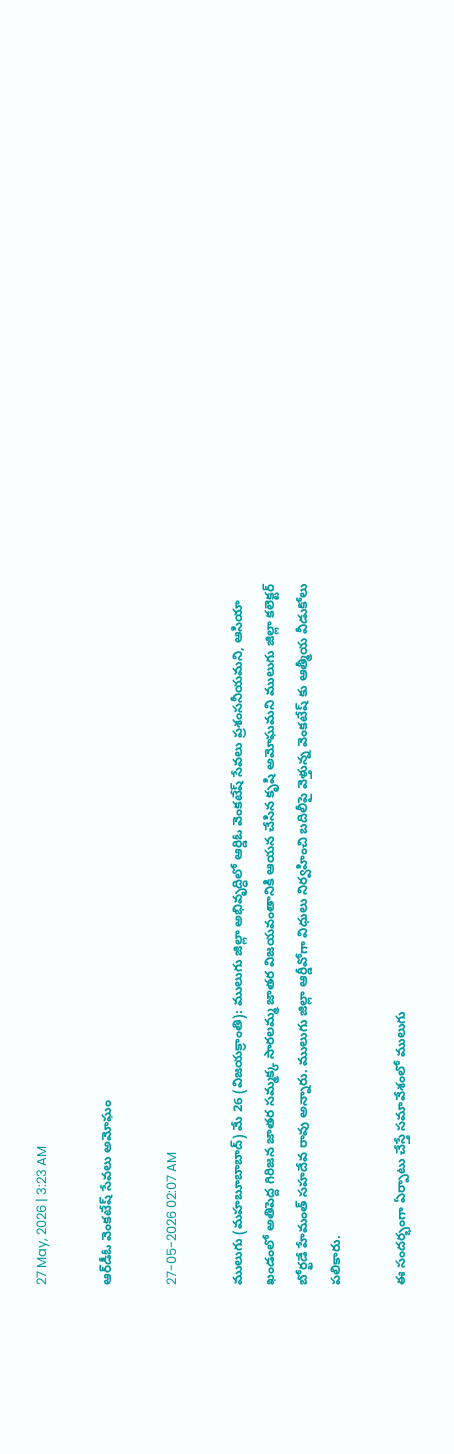27 May, 2026 | 3:23 AM

ఆర్‌డీఓ వెంకటేష్ సేవలు అమోఘం

27-05-2026 02:07 AM

ములుగు (మహబూబాబాద్) మే 26 (విజయక్రాంతి): ములుగు జిల్లా అభివృద్ధిలో ఆర్డిఓ వెంకటేష్ సేవలు ప్రశంసనీయమని, ఆసియా ఖండంలో అతిపెద్ద గిరిజన జాతర సమ్మక్క సారలమ్మ జాతర విజయవంతానికి ఆయన చేసిన కృషి అమోఘమని ములుగు జిల్లా కలెక్టర్ బోర్ఖడే హేమంత్ సహదేవ రావు అన్నారు. ములుగు జిల్లా ఆర్డీవోగా విధులు నిర్వహించి బదిలీపై వెళ్తున్న వెంకటేష్ కు ఆత్మీయ వీడుకోలు పలికారు.

ఈ సందర్భంగా ఏర్పాటు చేస్తే సమావేశంలో ములుగు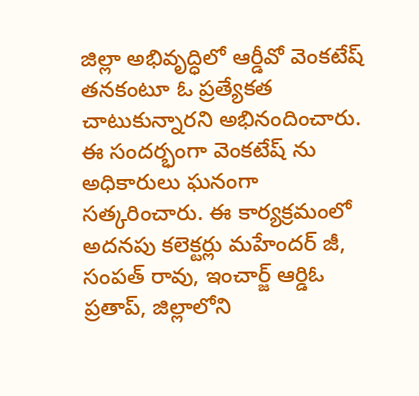జిల్లా అభివృద్ధిలో ఆర్డీవో వెంకటేష్ తనకంటూ ఓ ప్రత్యేకత చాటుకున్నారని అభినందించారు. ఈ సందర్భంగా వెంకటేష్ ను అధికారులు ఘనంగా సత్కరించారు. ఈ కార్యక్రమంలో అదనపు కలెక్టర్లు మహేందర్ జీ, సంపత్ రావు, ఇంచార్జ్ ఆర్డిఓ ప్రతాప్, జిల్లాలోని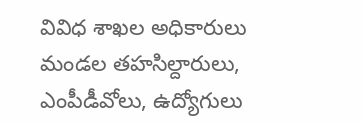వివిధ శాఖల అధికారులు మండల తహసిల్దారులు, ఎంపీడీవోలు, ఉద్యోగులు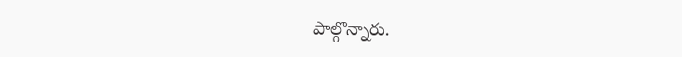పాల్గొన్నారు.